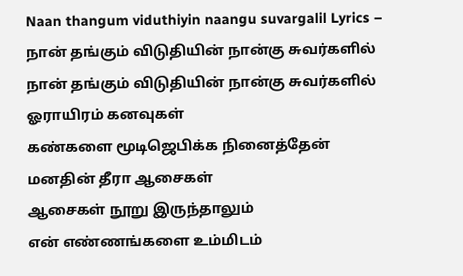Naan thangum viduthiyin naangu suvargalil Lyrics – நான் தங்கும் விடுதியின் நான்கு சுவர்களில்
நான் தங்கும் விடுதியின் நான்கு சுவர்களில்
ஓராயிரம் கனவுகள்
கண்களை மூடிஜெபிக்க நினைத்தேன்
மனதின் தீரா ஆசைகள்
ஆசைகள் நூறு இருந்தாலும்
என் எண்ணங்களை உம்மிடம்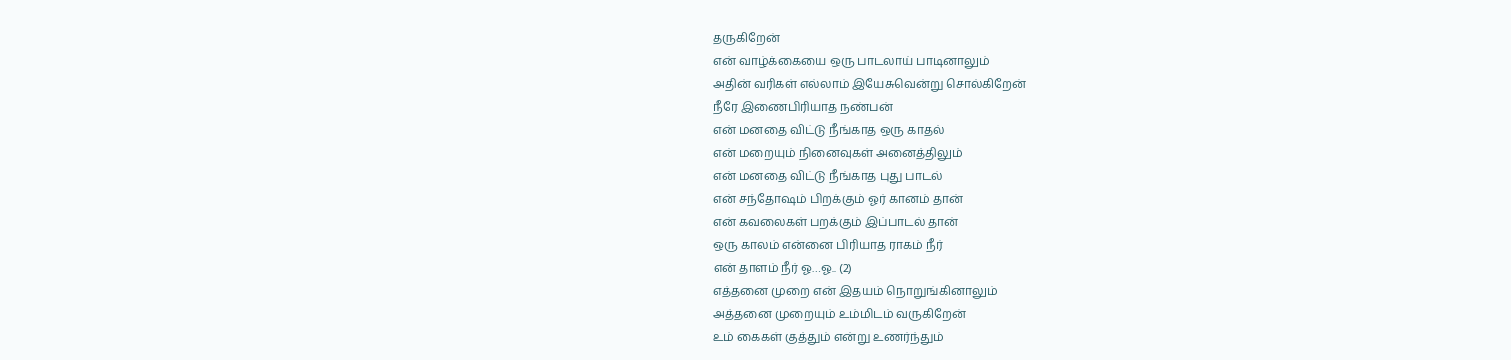தருகிறேன்
என் வாழ்க்கையை ஒரு பாடலாய் பாடினாலும்
அதின் வரிகள் எல்லாம் இயேசுவென்று சொல்கிறேன்
நீரே இணைபிரியாத நண்பன்
என் மனதை விட்டு நீங்காத ஒரு காதல்
என் மறையும் நினைவுகள் அனைத்திலும்
என் மனதை விட்டு நீங்காத புது பாடல்
என் சந்தோஷம் பிறக்கும் ஓர் கானம் தான்
என் கவலைகள் பறக்கும் இப்பாடல் தான்
ஒரு காலம் என்னை பிரியாத ராகம் நீர்
என் தாளம் நீர் ஓ…ஓ.. (2)
எத்தனை முறை என் இதயம் நொறுங்கினாலும்
அத்தனை முறையும் உம்மிடம் வருகிறேன்
உம் கைகள் குத்தும் என்று உணர்ந்தும்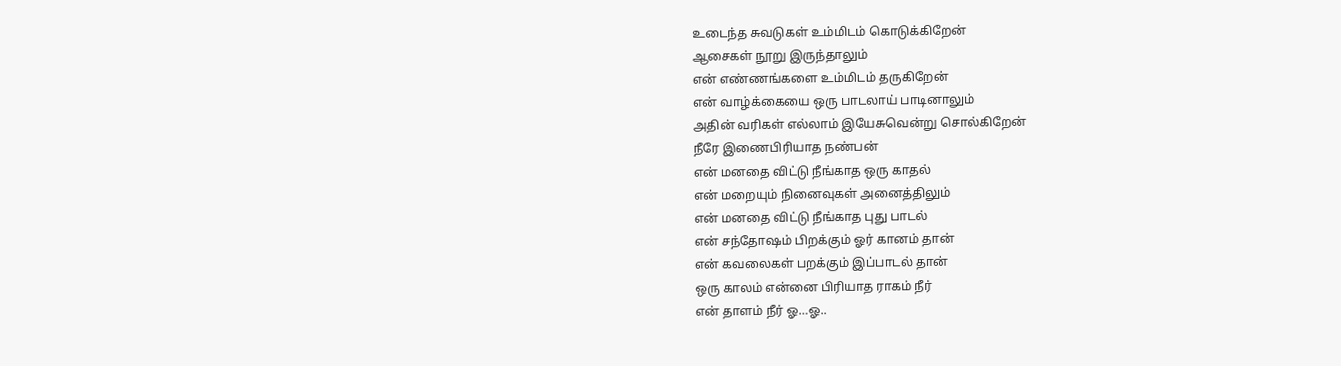உடைந்த சுவடுகள் உம்மிடம் கொடுக்கிறேன்
ஆசைகள் நூறு இருந்தாலும்
என் எண்ணங்களை உம்மிடம் தருகிறேன்
என் வாழ்க்கையை ஒரு பாடலாய் பாடினாலும்
அதின் வரிகள் எல்லாம் இயேசுவென்று சொல்கிறேன்
நீரே இணைபிரியாத நண்பன்
என் மனதை விட்டு நீங்காத ஒரு காதல்
என் மறையும் நினைவுகள் அனைத்திலும்
என் மனதை விட்டு நீங்காத புது பாடல்
என் சந்தோஷம் பிறக்கும் ஓர் கானம் தான்
என் கவலைகள் பறக்கும் இப்பாடல் தான்
ஒரு காலம் என்னை பிரியாத ராகம் நீர்
என் தாளம் நீர் ஓ…ஓ..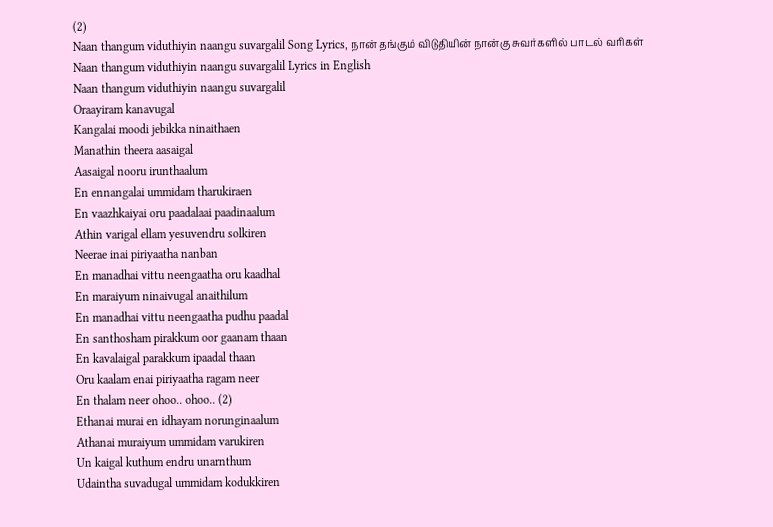(2)
Naan thangum viduthiyin naangu suvargalil Song Lyrics, நான் தங்கும் விடுதியின் நான்கு சுவர்களில் பாடல் வரிகள்
Naan thangum viduthiyin naangu suvargalil Lyrics in English
Naan thangum viduthiyin naangu suvargalil
Oraayiram kanavugal
Kangalai moodi jebikka ninaithaen
Manathin theera aasaigal
Aasaigal nooru irunthaalum
En ennangalai ummidam tharukiraen
En vaazhkaiyai oru paadalaai paadinaalum
Athin varigal ellam yesuvendru solkiren
Neerae inai piriyaatha nanban
En manadhai vittu neengaatha oru kaadhal
En maraiyum ninaivugal anaithilum
En manadhai vittu neengaatha pudhu paadal
En santhosham pirakkum oor gaanam thaan
En kavalaigal parakkum ipaadal thaan
Oru kaalam enai piriyaatha ragam neer
En thalam neer ohoo.. ohoo.. (2)
Ethanai murai en idhayam norunginaalum
Athanai muraiyum ummidam varukiren
Un kaigal kuthum endru unarnthum
Udaintha suvadugal ummidam kodukkiren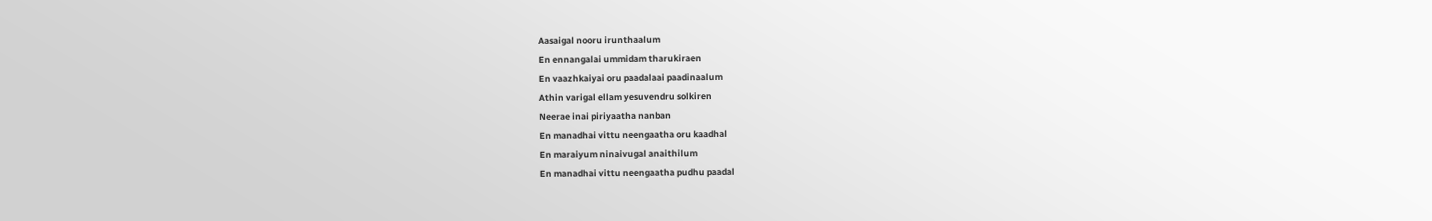Aasaigal nooru irunthaalum
En ennangalai ummidam tharukiraen
En vaazhkaiyai oru paadalaai paadinaalum
Athin varigal ellam yesuvendru solkiren
Neerae inai piriyaatha nanban
En manadhai vittu neengaatha oru kaadhal
En maraiyum ninaivugal anaithilum
En manadhai vittu neengaatha pudhu paadal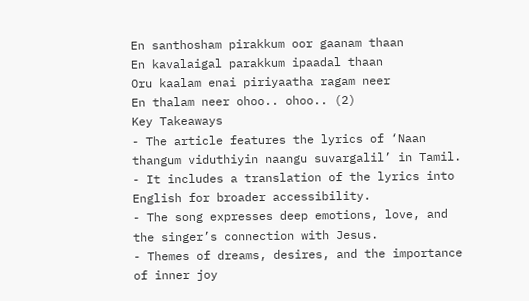En santhosham pirakkum oor gaanam thaan
En kavalaigal parakkum ipaadal thaan
Oru kaalam enai piriyaatha ragam neer
En thalam neer ohoo.. ohoo.. (2)
Key Takeaways
- The article features the lyrics of ‘Naan thangum viduthiyin naangu suvargalil’ in Tamil.
- It includes a translation of the lyrics into English for broader accessibility.
- The song expresses deep emotions, love, and the singer’s connection with Jesus.
- Themes of dreams, desires, and the importance of inner joy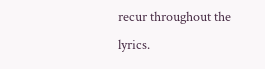recur throughout the lyrics.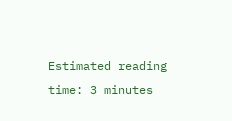Estimated reading time: 3 minutes